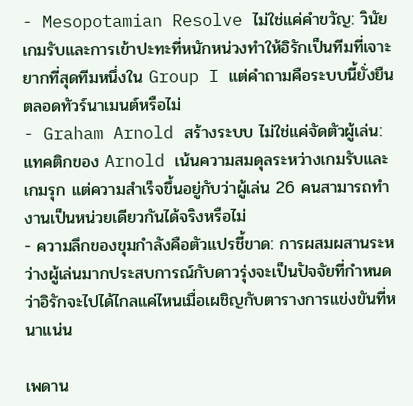- Mesopotamian Resolve ไม่ใช่แค่คำขวัญ: วินัยเกมรับและการเข้าปะทะที่หนักหน่วงทำให้อิรักเป็นทีมที่เจาะยากที่สุดทีมหนึ่งใน Group I แต่คำถามคือระบบนี้ยั่งยืนตลอดทัวร์นาเมนต์หรือไม่
- Graham Arnold สร้างระบบ ไม่ใช่แค่จัดตัวผู้เล่น: แทคติกของ Arnold เน้นความสมดุลระหว่างเกมรับและเกมรุก แต่ความสำเร็จขึ้นอยู่กับว่าผู้เล่น 26 คนสามารถทำงานเป็นหน่วยเดียวกันได้จริงหรือไม่
- ความลึกของขุมกำลังคือตัวแปรชี้ขาด: การผสมผสานระหว่างผู้เล่นมากประสบการณ์กับดาวรุ่งจะเป็นปัจจัยที่กำหนดว่าอิรักจะไปได้ไกลแค่ไหนเมื่อเผชิญกับตารางการแข่งขันที่หนาแน่น

เพดาน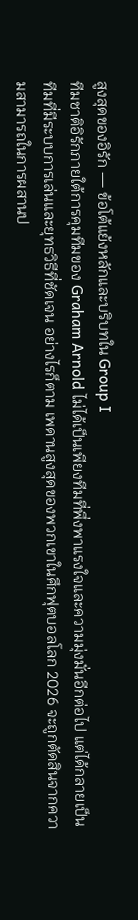สูงสุดของอิรัก — ข้อโต้แย้งหลักและบริบทใน Group I
ทีมชาติอิรักภายใต้การคุมทีมของ Graham Arnold ไม่ได้เป็นเพียงทีมที่พึ่งพาแรงใจและความมุ่งมั่นอีกต่อไป แต่ได้กลายเป็นทีมที่มีระบบการเล่นและยุทธวิธีที่ชัดเจน อย่างไรก็ตาม เพดานสูงสุดของพวกเขาในศึกฟุตบอลโลก 2026 จะถูกตัดสินจากความสามารถในการผสานป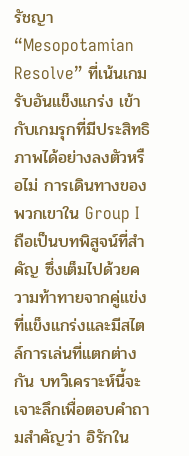รัชญา “Mesopotamian Resolve” ที่เน้นเกมรับอันแข็งแกร่ง เข้ากับเกมรุกที่มีประสิทธิภาพได้อย่างลงตัวหรือไม่ การเดินทางของพวกเขาใน Group I ถือเป็นบทพิสูจน์ที่สำคัญ ซึ่งเต็มไปด้วยความท้าทายจากคู่แข่งที่แข็งแกร่งและมีสไตล์การเล่นที่แตกต่างกัน บทวิเคราะห์นี้จะเจาะลึกเพื่อตอบคำถามสำคัญว่า อิรักใน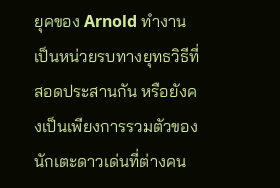ยุคของ Arnold ทำงานเป็นหน่วยรบทางยุทธวิธีที่สอดประสานกัน หรือยังคงเป็นเพียงการรวมตัวของนักเตะดาวเด่นที่ต่างคน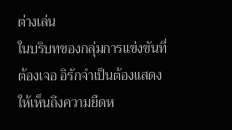ต่างเล่น
ในบริบทของกลุ่มการแข่งขันที่ต้องเจอ อิรักจำเป็นต้องแสดงให้เห็นถึงความยืดห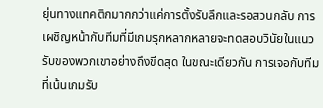ยุ่นทางแทคติกมากกว่าแค่การตั้งรับลึกและรอสวนกลับ การเผชิญหน้ากับทีมที่มีเกมรุกหลากหลายจะทดสอบวินัยในแนวรับของพวกเขาอย่างถึงขีดสุด ในขณะเดียวกัน การเจอกับทีมที่เน้นเกมรับ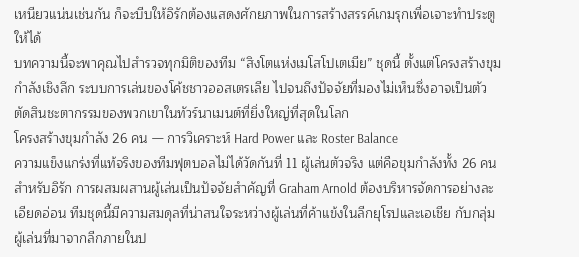เหนียวแน่นเช่นกัน ก็จะบีบให้อิรักต้องแสดงศักยภาพในการสร้างสรรค์เกมรุกเพื่อเจาะทำประตูให้ได้
บทความนี้จะพาคุณไปสำรวจทุกมิติของทีม “สิงโตแห่งเมโสโปเตเมีย” ชุดนี้ ตั้งแต่โครงสร้างขุมกำลังเชิงลึก ระบบการเล่นของโค้ชชาวออสเตรเลีย ไปจนถึงปัจจัยที่มองไม่เห็นซึ่งอาจเป็นตัวตัดสินชะตากรรมของพวกเขาในทัวร์นาเมนต์ที่ยิ่งใหญ่ที่สุดในโลก
โครงสร้างขุมกำลัง 26 คน — การวิเคราะห์ Hard Power และ Roster Balance
ความแข็งแกร่งที่แท้จริงของทีมฟุตบอลไม่ได้วัดกันที่ 11 ผู้เล่นตัวจริง แต่คือขุมกำลังทั้ง 26 คน สำหรับอิรัก การผสมผสานผู้เล่นเป็นปัจจัยสำคัญที่ Graham Arnold ต้องบริหารจัดการอย่างละเอียดอ่อน ทีมชุดนี้มีความสมดุลที่น่าสนใจระหว่างผู้เล่นที่ค้าแข้งในลีกยุโรปและเอเชีย กับกลุ่มผู้เล่นที่มาจากลีกภายในป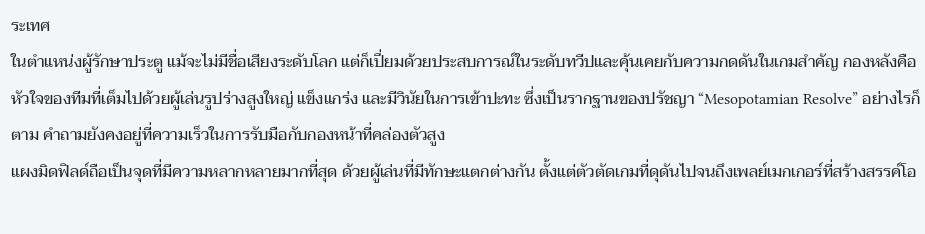ระเทศ
ในตำแหน่งผู้รักษาประตู แม้จะไม่มีชื่อเสียงระดับโลก แต่ก็เปี่ยมด้วยประสบการณ์ในระดับทวีปและคุ้นเคยกับความกดดันในเกมสำคัญ กองหลังคือหัวใจของทีมที่เต็มไปด้วยผู้เล่นรูปร่างสูงใหญ่ แข็งแกร่ง และมีวินัยในการเข้าปะทะ ซึ่งเป็นรากฐานของปรัชญา “Mesopotamian Resolve” อย่างไรก็ตาม คำถามยังคงอยู่ที่ความเร็วในการรับมือกับกองหน้าที่คล่องตัวสูง
แผงมิดฟิลด์ถือเป็นจุดที่มีความหลากหลายมากที่สุด ด้วยผู้เล่นที่มีทักษะแตกต่างกัน ตั้งแต่ตัวตัดเกมที่ดุดันไปจนถึงเพลย์เมกเกอร์ที่สร้างสรรค์โอ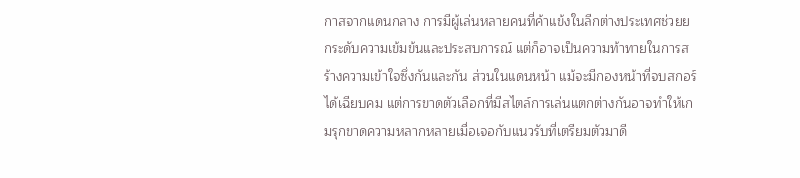กาสจากแดนกลาง การมีผู้เล่นหลายคนที่ค้าแข้งในลีกต่างประเทศช่วยยกระดับความเข้มข้นและประสบการณ์ แต่ก็อาจเป็นความท้าทายในการสร้างความเข้าใจซึ่งกันและกัน ส่วนในแดนหน้า แม้จะมีกองหน้าที่จบสกอร์ได้เฉียบคม แต่การขาดตัวเลือกที่มีสไตล์การเล่นแตกต่างกันอาจทำให้เกมรุกขาดความหลากหลายเมื่อเจอกับแนวรับที่เตรียมตัวมาดี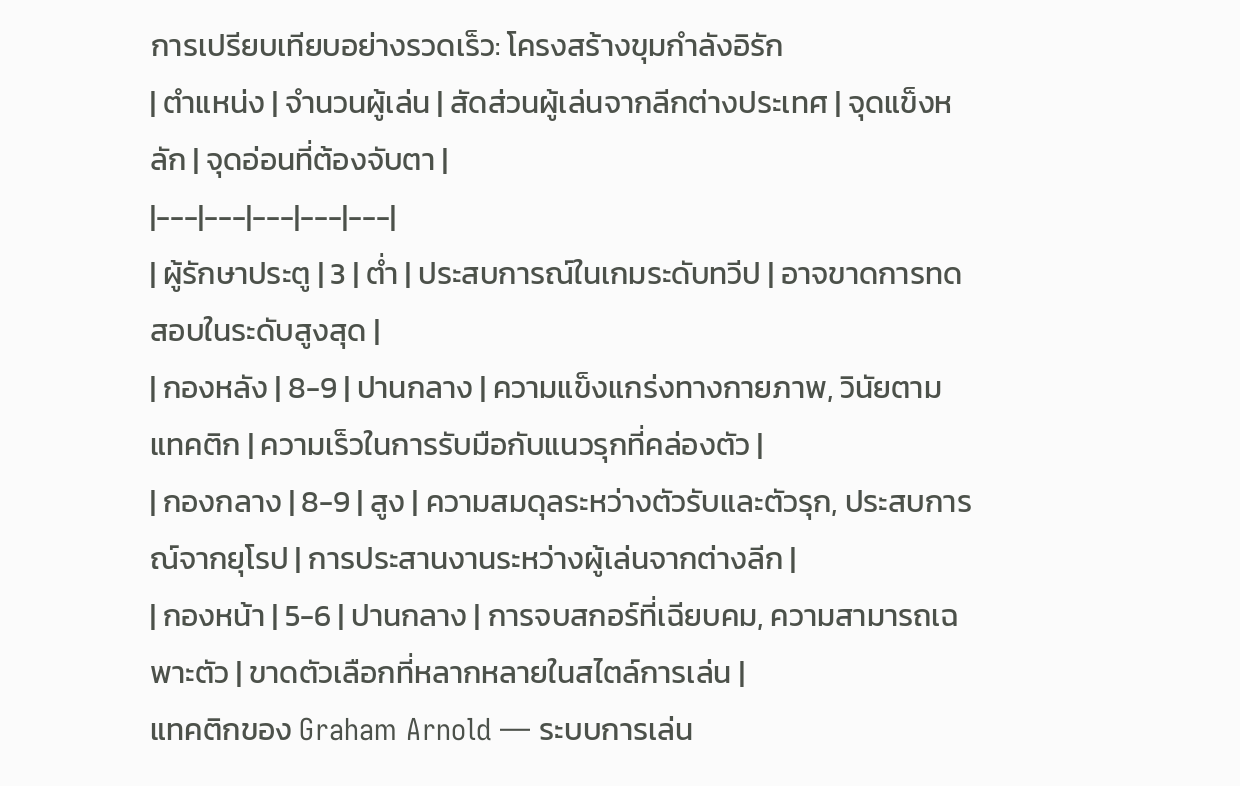การเปรียบเทียบอย่างรวดเร็ว: โครงสร้างขุมกำลังอิรัก
| ตำแหน่ง | จำนวนผู้เล่น | สัดส่วนผู้เล่นจากลีกต่างประเทศ | จุดแข็งหลัก | จุดอ่อนที่ต้องจับตา |
|---|---|---|---|---|
| ผู้รักษาประตู | 3 | ต่ำ | ประสบการณ์ในเกมระดับทวีป | อาจขาดการทดสอบในระดับสูงสุด |
| กองหลัง | 8-9 | ปานกลาง | ความแข็งแกร่งทางกายภาพ, วินัยตามแทคติก | ความเร็วในการรับมือกับแนวรุกที่คล่องตัว |
| กองกลาง | 8-9 | สูง | ความสมดุลระหว่างตัวรับและตัวรุก, ประสบการณ์จากยุโรป | การประสานงานระหว่างผู้เล่นจากต่างลีก |
| กองหน้า | 5-6 | ปานกลาง | การจบสกอร์ที่เฉียบคม, ความสามารถเฉพาะตัว | ขาดตัวเลือกที่หลากหลายในสไตล์การเล่น |
แทคติกของ Graham Arnold — ระบบการเล่น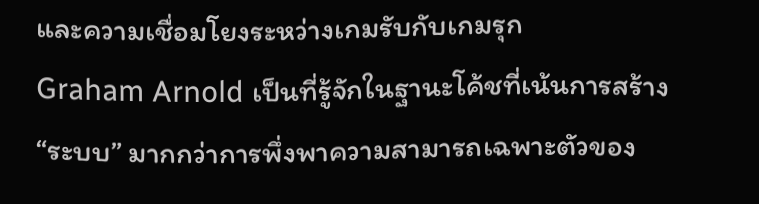และความเชื่อมโยงระหว่างเกมรับกับเกมรุก
Graham Arnold เป็นที่รู้จักในฐานะโค้ชที่เน้นการสร้าง “ระบบ” มากกว่าการพึ่งพาความสามารถเฉพาะตัวของ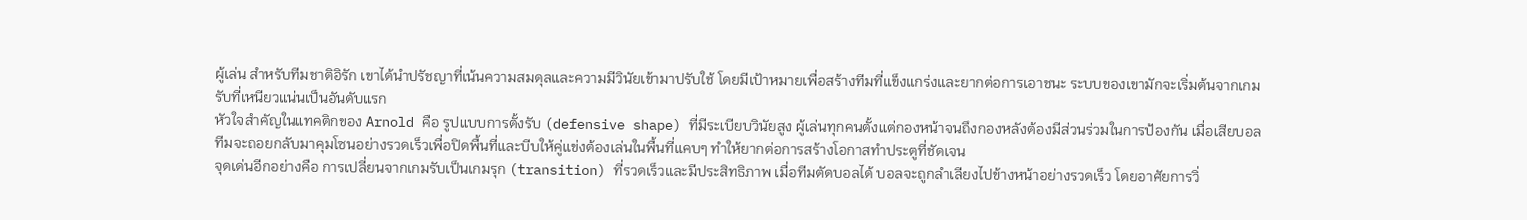ผู้เล่น สำหรับทีมชาติอิรัก เขาได้นำปรัชญาที่เน้นความสมดุลและความมีวินัยเข้ามาปรับใช้ โดยมีเป้าหมายเพื่อสร้างทีมที่แข็งแกร่งและยากต่อการเอาชนะ ระบบของเขามักจะเริ่มต้นจากเกมรับที่เหนียวแน่นเป็นอันดับแรก
หัวใจสำคัญในแทคติกของ Arnold คือ รูปแบบการตั้งรับ (defensive shape) ที่มีระเบียบวินัยสูง ผู้เล่นทุกคนตั้งแต่กองหน้าจนถึงกองหลังต้องมีส่วนร่วมในการป้องกัน เมื่อเสียบอล ทีมจะถอยกลับมาคุมโซนอย่างรวดเร็วเพื่อปิดพื้นที่และบีบให้คู่แข่งต้องเล่นในพื้นที่แคบๆ ทำให้ยากต่อการสร้างโอกาสทำประตูที่ชัดเจน
จุดเด่นอีกอย่างคือ การเปลี่ยนจากเกมรับเป็นเกมรุก (transition) ที่รวดเร็วและมีประสิทธิภาพ เมื่อทีมตัดบอลได้ บอลจะถูกลำเลียงไปข้างหน้าอย่างรวดเร็ว โดยอาศัยการวิ่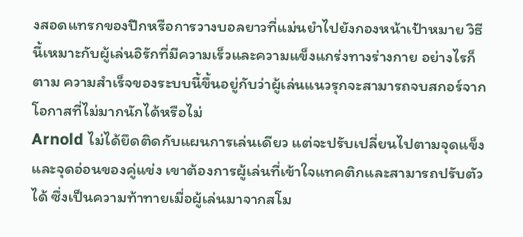งสอดแทรกของปีกหรือการวางบอลยาวที่แม่นยำไปยังกองหน้าเป้าหมาย วิธีนี้เหมาะกับผู้เล่นอิรักที่มีความเร็วและความแข็งแกร่งทางร่างกาย อย่างไรก็ตาม ความสำเร็จของระบบนี้ขึ้นอยู่กับว่าผู้เล่นแนวรุกจะสามารถจบสกอร์จากโอกาสที่ไม่มากนักได้หรือไม่
Arnold ไม่ได้ยึดติดกับแผนการเล่นเดียว แต่จะปรับเปลี่ยนไปตามจุดแข็งและจุดอ่อนของคู่แข่ง เขาต้องการผู้เล่นที่เข้าใจแทคติกและสามารถปรับตัวได้ ซึ่งเป็นความท้าทายเมื่อผู้เล่นมาจากสโม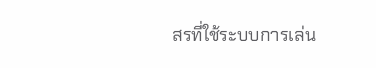สรที่ใช้ระบบการเล่น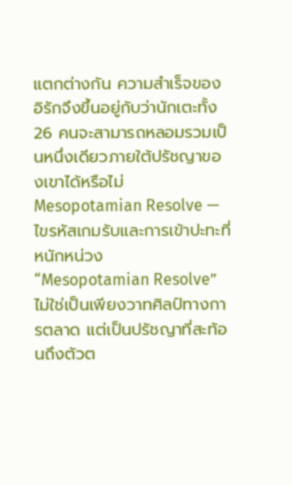แตกต่างกัน ความสำเร็จของอิรักจึงขึ้นอยู่กับว่านักเตะทั้ง 26 คนจะสามารถหลอมรวมเป็นหนึ่งเดียวภายใต้ปรัชญาของเขาได้หรือไม่
Mesopotamian Resolve — ไขรหัสเกมรับและการเข้าปะทะที่หนักหน่วง
“Mesopotamian Resolve” ไม่ใช่เป็นเพียงวาทศิลป์ทางการตลาด แต่เป็นปรัชญาที่สะท้อนถึงตัวต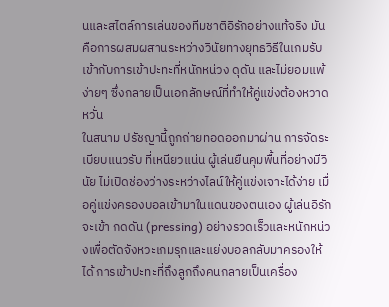นและสไตล์การเล่นของทีมชาติอิรักอย่างแท้จริง มันคือการผสมผสานระหว่างวินัยทางยุทธวิธีในเกมรับเข้ากับการเข้าปะทะที่หนักหน่วง ดุดัน และไม่ยอมแพ้ง่ายๆ ซึ่งกลายเป็นเอกลักษณ์ที่ทำให้คู่แข่งต้องหวาดหวั่น
ในสนาม ปรัชญานี้ถูกถ่ายทอดออกมาผ่าน การจัดระเบียบแนวรับ ที่เหนียวแน่น ผู้เล่นยืนคุมพื้นที่อย่างมีวินัย ไม่เปิดช่องว่างระหว่างไลน์ให้คู่แข่งเจาะได้ง่าย เมื่อคู่แข่งครองบอลเข้ามาในแดนของตนเอง ผู้เล่นอิรักจะเข้า กดดัน (pressing) อย่างรวดเร็วและหนักหน่วงเพื่อตัดจังหวะเกมรุกและแย่งบอลกลับมาครองให้ได้ การเข้าปะทะที่ถึงลูกถึงคนกลายเป็นเครื่อง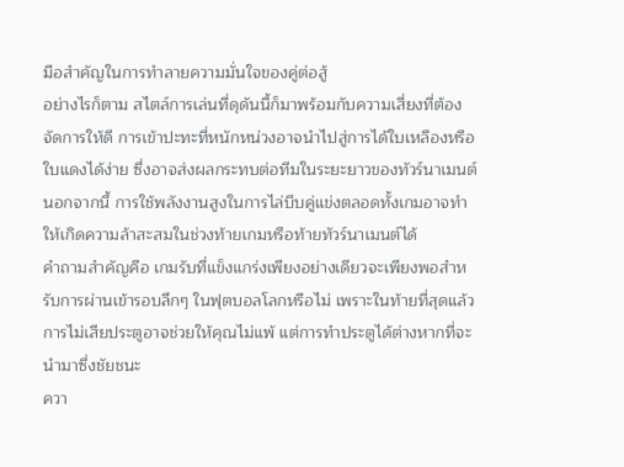มือสำคัญในการทำลายความมั่นใจของคู่ต่อสู้
อย่างไรก็ตาม สไตล์การเล่นที่ดุดันนี้ก็มาพร้อมกับความเสี่ยงที่ต้องจัดการให้ดี การเข้าปะทะที่หนักหน่วงอาจนำไปสู่การได้ใบเหลืองหรือใบแดงได้ง่าย ซึ่งอาจส่งผลกระทบต่อทีมในระยะยาวของทัวร์นาเมนต์ นอกจากนี้ การใช้พลังงานสูงในการไล่บีบคู่แข่งตลอดทั้งเกมอาจทำให้เกิดความล้าสะสมในช่วงท้ายเกมหรือท้ายทัวร์นาเมนต์ได้
คำถามสำคัญคือ เกมรับที่แข็งแกร่งเพียงอย่างเดียวจะเพียงพอสำหรับการผ่านเข้ารอบลึกๆ ในฟุตบอลโลกหรือไม่ เพราะในท้ายที่สุดแล้ว การไม่เสียประตูอาจช่วยให้คุณไม่แพ้ แต่การทำประตูได้ต่างหากที่จะนำมาซึ่งชัยชนะ
ควา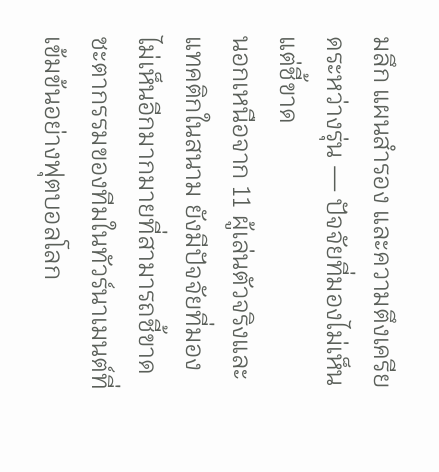มลึก แผนสำรอง และความตึงเครียดระหว่างรุ่น — ปัจจัยที่มองไม่เห็นแต่ชี้ขาด
นอกเหนือจาก 11 ผู้เล่นตัวจริงและแทคติกในสนาม ยังมีปัจจัยที่มองไม่เห็นอีกมากมายที่สามารถชี้ขาดชะตากรรมของทีมในทัวร์นาเมนต์ที่เข้มข้นอย่างฟุตบอลโลก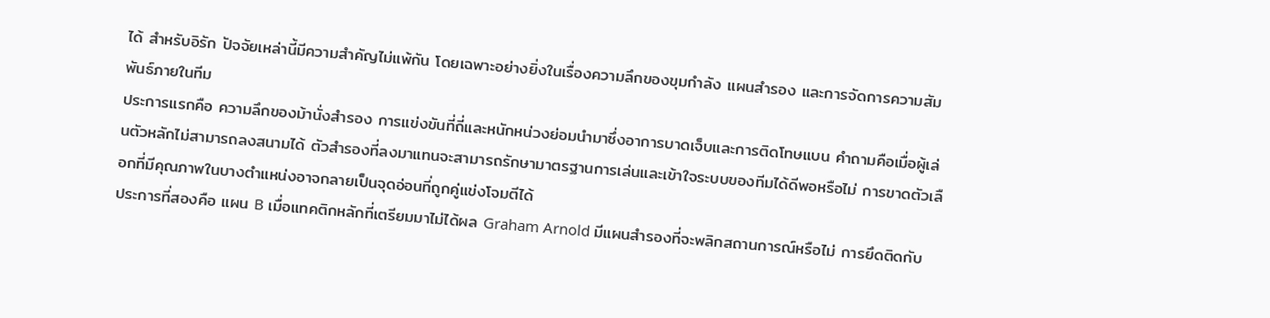ได้ สำหรับอิรัก ปัจจัยเหล่านี้มีความสำคัญไม่แพ้กัน โดยเฉพาะอย่างยิ่งในเรื่องความลึกของขุมกำลัง แผนสำรอง และการจัดการความสัมพันธ์ภายในทีม
ประการแรกคือ ความลึกของม้านั่งสำรอง การแข่งขันที่ถี่และหนักหน่วงย่อมนำมาซึ่งอาการบาดเจ็บและการติดโทษแบน คำถามคือเมื่อผู้เล่นตัวหลักไม่สามารถลงสนามได้ ตัวสำรองที่ลงมาแทนจะสามารถรักษามาตรฐานการเล่นและเข้าใจระบบของทีมได้ดีพอหรือไม่ การขาดตัวเลือกที่มีคุณภาพในบางตำแหน่งอาจกลายเป็นจุดอ่อนที่ถูกคู่แข่งโจมตีได้
ประการที่สองคือ แผน B เมื่อแทคติกหลักที่เตรียมมาไม่ได้ผล Graham Arnold มีแผนสำรองที่จะพลิกสถานการณ์หรือไม่ การยึดติดกับ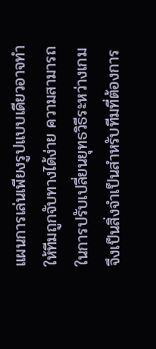แผนการเล่นเพียงรูปแบบเดียวอาจทำให้ทีมถูกจับทางได้ง่าย ความสามารถในการปรับเปลี่ยนยุทธวิธีระหว่างเกมจึงเป็นสิ่งจำเป็นสำหรับทีมที่ต้องการ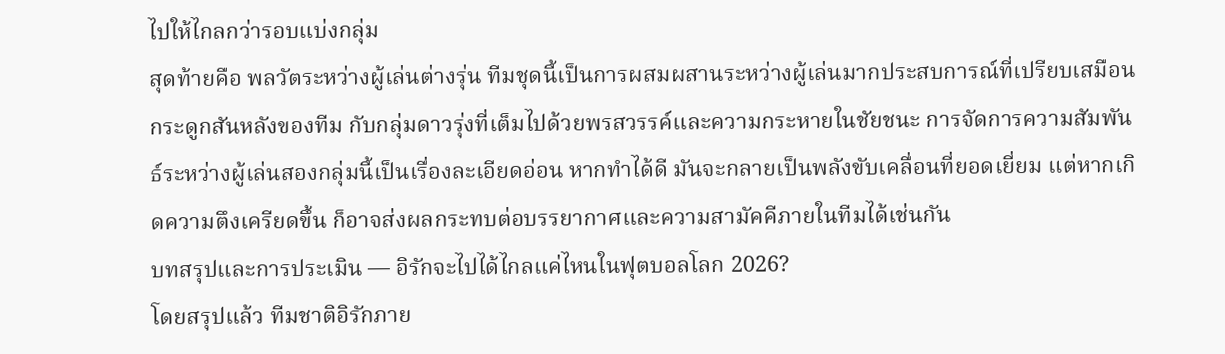ไปให้ไกลกว่ารอบแบ่งกลุ่ม
สุดท้ายคือ พลวัตระหว่างผู้เล่นต่างรุ่น ทีมชุดนี้เป็นการผสมผสานระหว่างผู้เล่นมากประสบการณ์ที่เปรียบเสมือนกระดูกสันหลังของทีม กับกลุ่มดาวรุ่งที่เต็มไปด้วยพรสวรรค์และความกระหายในชัยชนะ การจัดการความสัมพันธ์ระหว่างผู้เล่นสองกลุ่มนี้เป็นเรื่องละเอียดอ่อน หากทำได้ดี มันจะกลายเป็นพลังขับเคลื่อนที่ยอดเยี่ยม แต่หากเกิดความตึงเครียดขึ้น ก็อาจส่งผลกระทบต่อบรรยากาศและความสามัคคีภายในทีมได้เช่นกัน
บทสรุปและการประเมิน — อิรักจะไปได้ไกลแค่ไหนในฟุตบอลโลก 2026?
โดยสรุปแล้ว ทีมชาติอิรักภาย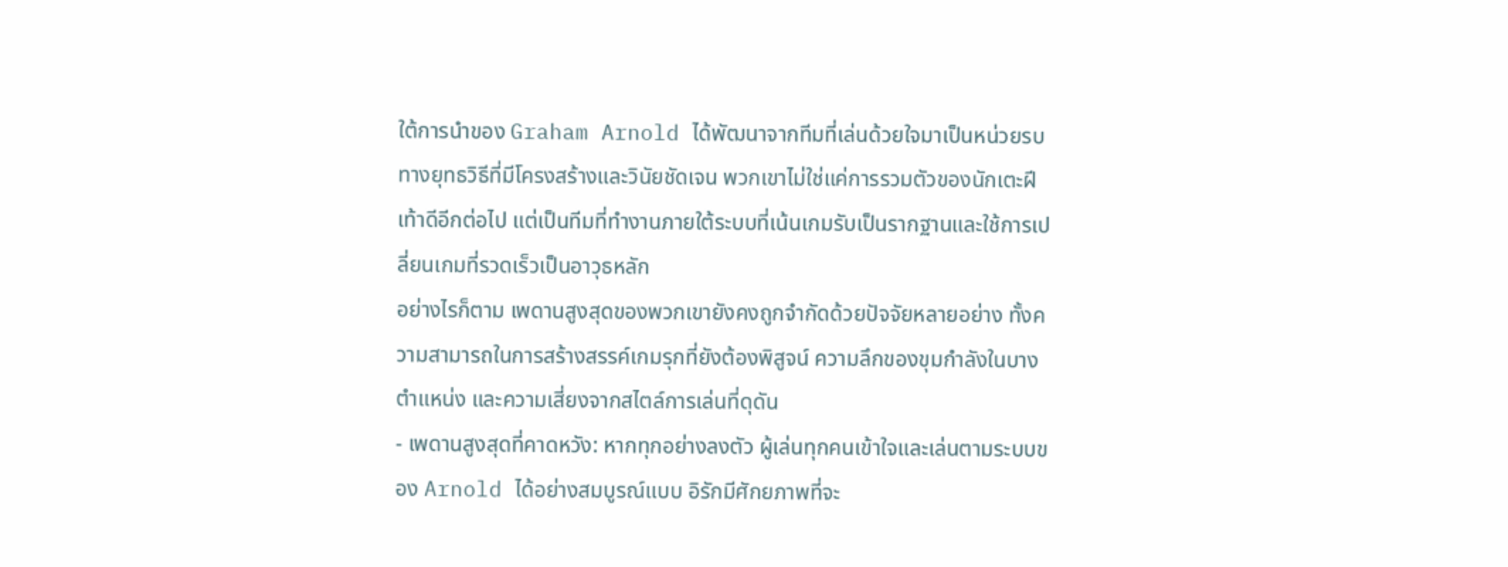ใต้การนำของ Graham Arnold ได้พัฒนาจากทีมที่เล่นด้วยใจมาเป็นหน่วยรบทางยุทธวิธีที่มีโครงสร้างและวินัยชัดเจน พวกเขาไม่ใช่แค่การรวมตัวของนักเตะฝีเท้าดีอีกต่อไป แต่เป็นทีมที่ทำงานภายใต้ระบบที่เน้นเกมรับเป็นรากฐานและใช้การเปลี่ยนเกมที่รวดเร็วเป็นอาวุธหลัก
อย่างไรก็ตาม เพดานสูงสุดของพวกเขายังคงถูกจำกัดด้วยปัจจัยหลายอย่าง ทั้งความสามารถในการสร้างสรรค์เกมรุกที่ยังต้องพิสูจน์ ความลึกของขุมกำลังในบางตำแหน่ง และความเสี่ยงจากสไตล์การเล่นที่ดุดัน
- เพดานสูงสุดที่คาดหวัง: หากทุกอย่างลงตัว ผู้เล่นทุกคนเข้าใจและเล่นตามระบบของ Arnold ได้อย่างสมบูรณ์แบบ อิรักมีศักยภาพที่จะ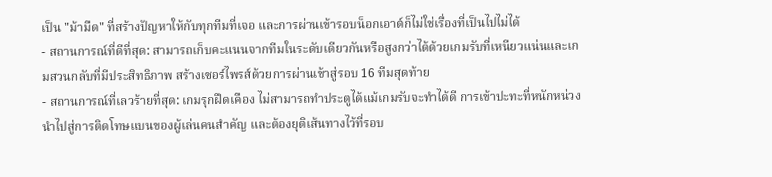เป็น "ม้ามืด" ที่สร้างปัญหาให้กับทุกทีมที่เจอ และการผ่านเข้ารอบน็อกเอาต์ก็ไม่ใช่เรื่องที่เป็นไปไม่ได้
- สถานการณ์ที่ดีที่สุด: สามารถเก็บคะแนนจากทีมในระดับเดียวกันหรือสูงกว่าได้ด้วยเกมรับที่เหนียวแน่นและเกมสวนกลับที่มีประสิทธิภาพ สร้างเซอร์ไพรส์ด้วยการผ่านเข้าสู่รอบ 16 ทีมสุดท้าย
- สถานการณ์ที่เลวร้ายที่สุด: เกมรุกฝืดเคือง ไม่สามารถทำประตูได้แม้เกมรับจะทำได้ดี การเข้าปะทะที่หนักหน่วงนำไปสู่การติดโทษแบนของผู้เล่นคนสำคัญ และต้องยุติเส้นทางไว้ที่รอบ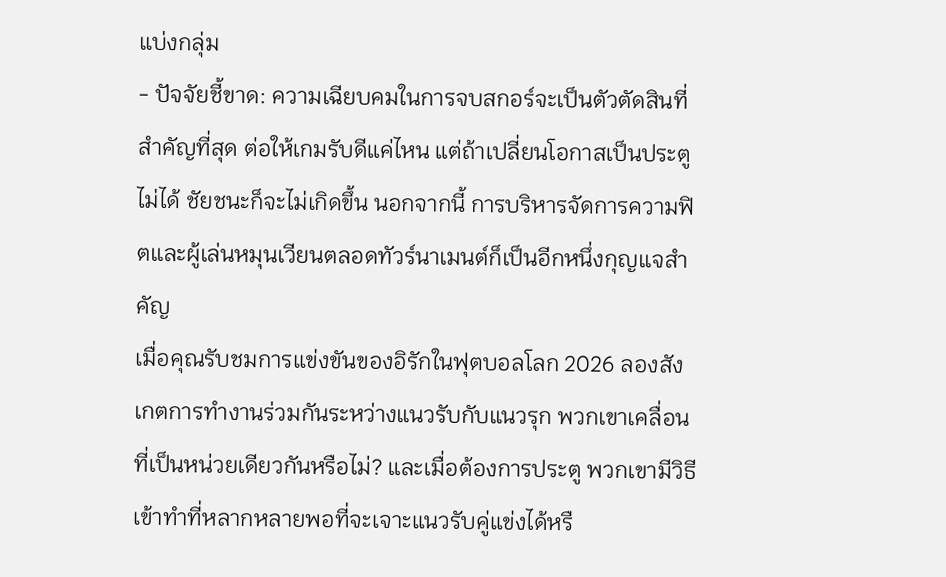แบ่งกลุ่ม
- ปัจจัยชี้ขาด: ความเฉียบคมในการจบสกอร์จะเป็นตัวตัดสินที่สำคัญที่สุด ต่อให้เกมรับดีแค่ไหน แต่ถ้าเปลี่ยนโอกาสเป็นประตูไม่ได้ ชัยชนะก็จะไม่เกิดขึ้น นอกจากนี้ การบริหารจัดการความฟิตและผู้เล่นหมุนเวียนตลอดทัวร์นาเมนต์ก็เป็นอีกหนึ่งกุญแจสำคัญ
เมื่อคุณรับชมการแข่งขันของอิรักในฟุตบอลโลก 2026 ลองสังเกตการทำงานร่วมกันระหว่างแนวรับกับแนวรุก พวกเขาเคลื่อนที่เป็นหน่วยเดียวกันหรือไม่? และเมื่อต้องการประตู พวกเขามีวิธีเข้าทำที่หลากหลายพอที่จะเจาะแนวรับคู่แข่งได้หรื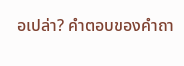อเปล่า? คำตอบของคำถา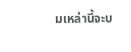มเหล่านี้จะบ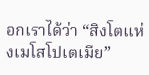อกเราได้ว่า “สิงโตแห่งเมโสโปเตเมีย”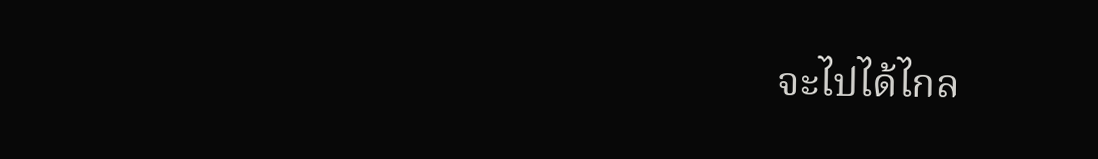จะไปได้ไกล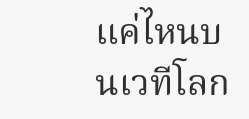แค่ไหนบนเวทีโลก